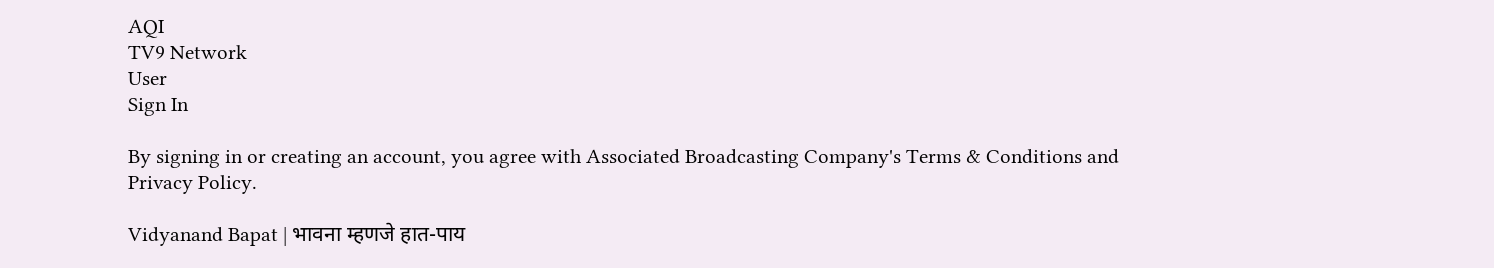AQI
TV9 Network
User
Sign In

By signing in or creating an account, you agree with Associated Broadcasting Company's Terms & Conditions and Privacy Policy.

Vidyanand Bapat | भावना म्हणजे हात-पाय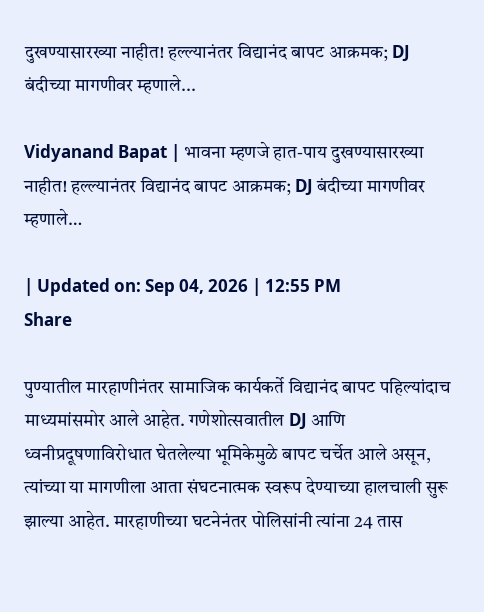दुखण्यासारख्या नाहीत! हल्ल्यानंतर विद्यानंद बापट आक्रमक; DJ बंदीच्या मागणीवर म्हणाले...

Vidyanand Bapat | भावना म्हणजे हात-पाय दुखण्यासारख्या नाहीत! हल्ल्यानंतर विद्यानंद बापट आक्रमक; DJ बंदीच्या मागणीवर म्हणाले…

| Updated on: Sep 04, 2026 | 12:55 PM
Share

पुण्यातील मारहाणीनंतर सामाजिक कार्यकर्ते विद्यानंद बापट पहिल्यांदाच माध्यमांसमोर आले आहेत. गणेशोत्सवातील DJ आणि ध्वनीप्रदूषणाविरोधात घेतलेल्या भूमिकेमुळे बापट चर्चेत आले असून, त्यांच्या या मागणीला आता संघटनात्मक स्वरूप देण्याच्या हालचाली सुरू झाल्या आहेत. मारहाणीच्या घटनेनंतर पोलिसांनी त्यांना 24 तास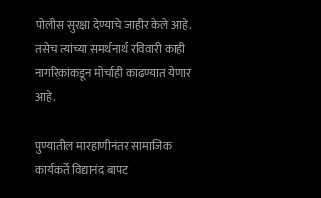पोलीस सुरक्षा देण्याचे जाहीर केले आहे. तसेच त्यांच्या समर्थनार्थ रविवारी काही नागरिकांकडून मोर्चाही काढण्यात येणार आहे.

पुण्यातील मारहाणीनंतर सामाजिक कार्यकर्ते विद्यानंद बापट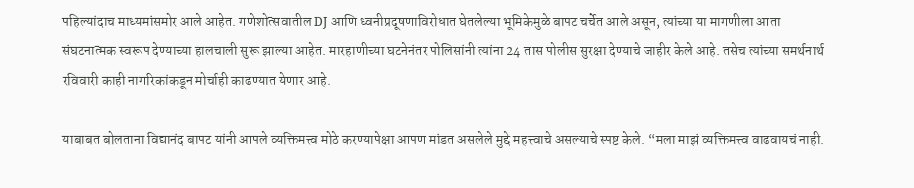पहिल्यांदाच माध्यमांसमोर आले आहेत. गणेशोत्सवातील DJ आणि ध्वनीप्रदूषणाविरोधात घेतलेल्या भूमिकेमुळे बापट चर्चेत आले असून, त्यांच्या या मागणीला आता संघटनात्मक स्वरूप देण्याच्या हालचाली सुरू झाल्या आहेत. मारहाणीच्या घटनेनंतर पोलिसांनी त्यांना 24 तास पोलीस सुरक्षा देण्याचे जाहीर केले आहे. तसेच त्यांच्या समर्थनार्थ रविवारी काही नागरिकांकडून मोर्चाही काढण्यात येणार आहे.

याबाबत बोलताना विद्यानंद बापट यांनी आपले व्यक्तिमत्त्व मोठे करण्यापेक्षा आपण मांडत असलेले मुद्दे महत्त्वाचे असल्याचे स्पष्ट केले. “मला माझं व्यक्तिमत्त्व वाढवायचं नाही.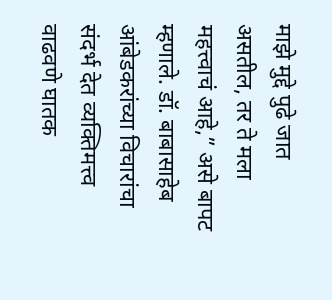माझे मुद्दे पुढे जात असतील, तर ते मला महत्त्वाचं आहे,” असे बापट म्हणाले. डॉ. बाबासाहेब आंबेडकरांच्या विचारांचा संदर्भ देत व्यक्तिमत्त्व वाढवणे घातक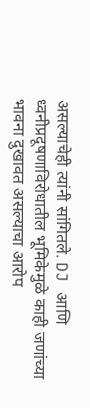असल्याचेही त्यांनी सांगितले. DJ आणि ध्वनीप्रदूषणाविरोधातील भूमिकेमुळे काही जणांच्या भावना दुखावत असल्याचा आरोप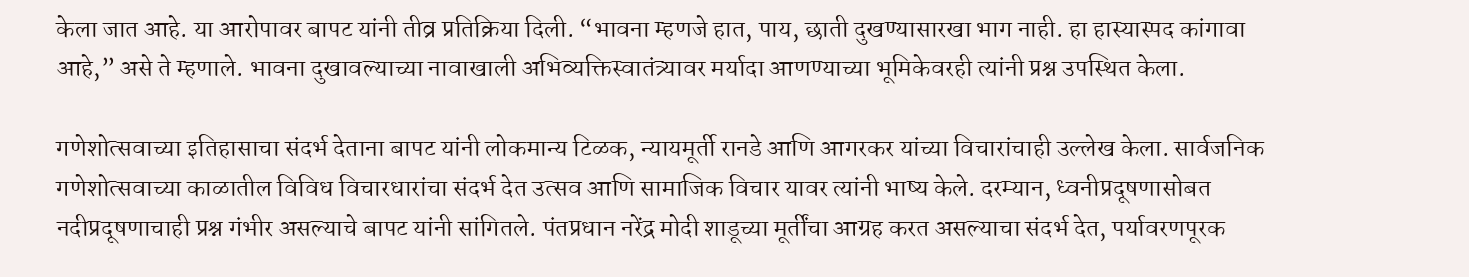केला जात आहे. या आरोपावर बापट यांनी तीव्र प्रतिक्रिया दिली. “भावना म्हणजे हात, पाय, छाती दुखण्यासारखा भाग नाही. हा हास्यास्पद कांगावा आहे,” असे ते म्हणाले. भावना दुखावल्याच्या नावाखाली अभिव्यक्तिस्वातंत्र्यावर मर्यादा आणण्याच्या भूमिकेवरही त्यांनी प्रश्न उपस्थित केला.

गणेशोत्सवाच्या इतिहासाचा संदर्भ देताना बापट यांनी लोकमान्य टिळक, न्यायमूर्ती रानडे आणि आगरकर यांच्या विचारांचाही उल्लेख केला. सार्वजनिक गणेशोत्सवाच्या काळातील विविध विचारधारांचा संदर्भ देत उत्सव आणि सामाजिक विचार यावर त्यांनी भाष्य केले. दरम्यान, ध्वनीप्रदूषणासोबत नदीप्रदूषणाचाही प्रश्न गंभीर असल्याचे बापट यांनी सांगितले. पंतप्रधान नरेंद्र मोदी शाडूच्या मूर्तींचा आग्रह करत असल्याचा संदर्भ देत, पर्यावरणपूरक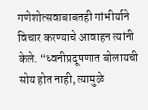गणेशोत्सवाबाबतही गांभीर्याने विचार करण्याचे आवाहन त्यांनी केले. “ध्वनीप्रदूषणात बोलायची सोय होत नाही, त्यामुळे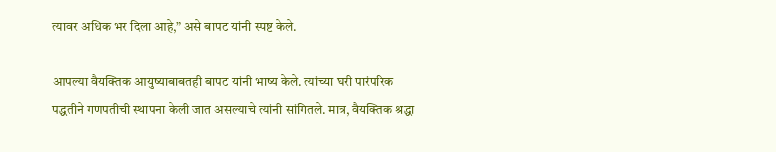त्यावर अधिक भर दिला आहे,” असे बापट यांनी स्पष्ट केले.

आपल्या वैयक्तिक आयुष्याबाबतही बापट यांनी भाष्य केले. त्यांच्या घरी पारंपरिक पद्धतीने गणपतीची स्थापना केली जात असल्याचे त्यांनी सांगितले. मात्र, वैयक्तिक श्रद्धा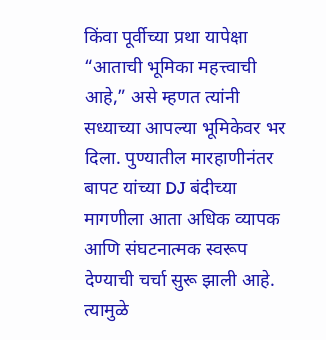किंवा पूर्वीच्या प्रथा यापेक्षा “आताची भूमिका महत्त्वाची आहे,” असे म्हणत त्यांनी सध्याच्या आपल्या भूमिकेवर भर दिला. पुण्यातील मारहाणीनंतर बापट यांच्या DJ बंदीच्या मागणीला आता अधिक व्यापक आणि संघटनात्मक स्वरूप देण्याची चर्चा सुरू झाली आहे. त्यामुळे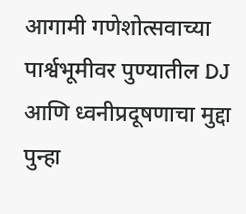आगामी गणेशोत्सवाच्या पार्श्वभूमीवर पुण्यातील DJ आणि ध्वनीप्रदूषणाचा मुद्दा पुन्हा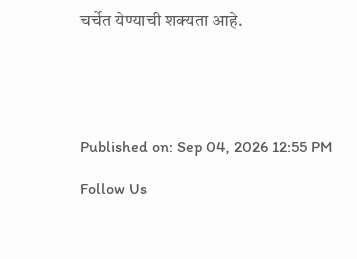चर्चेत येण्याची शक्यता आहे.





Published on: Sep 04, 2026 12:55 PM

Follow Us